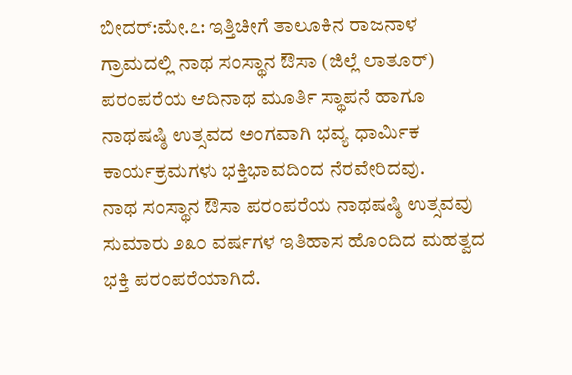ಬೀದರ್:ಮೇ.೭: ಇತ್ತಿಚೀಗೆ ತಾಲೂಕಿನ ರಾಜನಾಳ ಗ್ರಾಮದಲ್ಲಿ ನಾಥ ಸಂಸ್ಥಾನ ಔಸಾ (ಜಿಲ್ಲೆ ಲಾತೂರ್) ಪರಂಪರೆಯ ಆದಿನಾಥ ಮೂರ್ತಿ ಸ್ಥಾಪನೆ ಹಾಗೂ ನಾಥಷಷ್ಠಿ ಉತ್ಸವದ ಅಂಗವಾಗಿ ಭವ್ಯ ಧಾರ್ಮಿಕ ಕಾರ್ಯಕ್ರಮಗಳು ಭಕ್ತಿಭಾವದಿಂದ ನೆರವೇರಿದವು.
ನಾಥ ಸಂಸ್ಥಾನ ಔಸಾ ಪರಂಪರೆಯ ನಾಥಷಷ್ಠಿ ಉತ್ಸವವು ಸುಮಾರು ೨೩೦ ವರ್ಷಗಳ ಇತಿಹಾಸ ಹೊಂದಿದ ಮಹತ್ವದ ಭಕ್ತಿ ಪರಂಪರೆಯಾಗಿದೆ.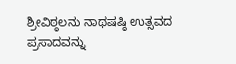ಶ್ರೀವಿಠ್ಠಲನು ನಾಥಷಷ್ಠಿ ಉತ್ಸವದ ಪ್ರಸಾದವನ್ನು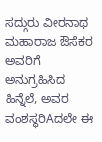ಸದ್ಗುರು ವೀರನಾಥ ಮಹಾರಾಜ ಔಸೆಕರ ಅವರಿಗೆ ಅನುಗ್ರಹಿಸಿದ ಹಿನ್ನೆಲೆ, ಅವರ ವಂಶಸ್ಥರಿAದಲೇ ಈ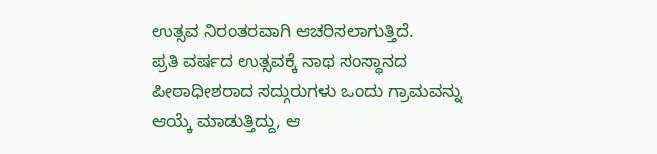ಉತ್ಸವ ನಿರಂತರವಾಗಿ ಆಚರಿಸಲಾಗುತ್ತಿದೆ.
ಪ್ರತಿ ವರ್ಷದ ಉತ್ಸವಕ್ಕೆ ನಾಥ ಸಂಸ್ಥಾನದ ಪೀಠಾಧೀಶರಾದ ಸದ್ಗುರುಗಳು ಒಂದು ಗ್ರಾಮವನ್ನು ಆಯ್ಕೆ ಮಾಡುತ್ತಿದ್ದು, ಆ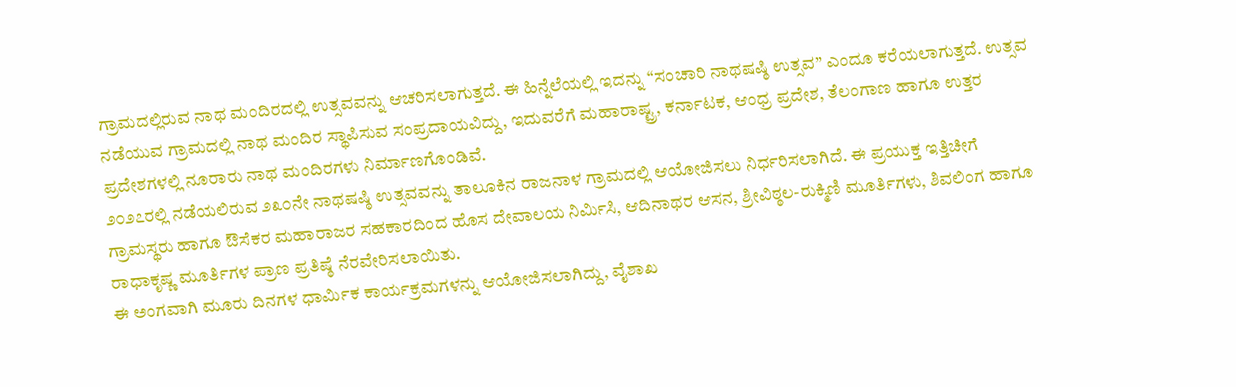ಗ್ರಾಮದಲ್ಲಿರುವ ನಾಥ ಮಂದಿರದಲ್ಲಿ ಉತ್ಸವವನ್ನು ಆಚರಿಸಲಾಗುತ್ತದೆ. ಈ ಹಿನ್ನೆಲೆಯಲ್ಲಿ ಇದನ್ನು “ಸಂಚಾರಿ ನಾಥಷಷ್ಠಿ ಉತ್ಸವ” ಎಂದೂ ಕರೆಯಲಾಗುತ್ತದೆ. ಉತ್ಸವ ನಡೆಯುವ ಗ್ರಾಮದಲ್ಲಿ ನಾಥ ಮಂದಿರ ಸ್ಥಾಪಿಸುವ ಸಂಪ್ರದಾಯವಿದ್ದು, ಇದುವರೆಗೆ ಮಹಾರಾಷ್ಟ್ರ, ಕರ್ನಾಟಕ, ಆಂಧ್ರ ಪ್ರದೇಶ, ತೆಲಂಗಾಣ ಹಾಗೂ ಉತ್ತರ ಪ್ರದೇಶಗಳಲ್ಲಿ ನೂರಾರು ನಾಥ ಮಂದಿರಗಳು ನಿರ್ಮಾಣಗೊಂಡಿವೆ.
೨೦೨೭ರಲ್ಲಿ ನಡೆಯಲಿರುವ ೨೩೦ನೇ ನಾಥಷಷ್ಠಿ ಉತ್ಸವವನ್ನು ತಾಲೂಕಿನ ರಾಜನಾಳ ಗ್ರಾಮದಲ್ಲಿ ಆಯೋಜಿಸಲು ನಿರ್ಧರಿಸಲಾಗಿದೆ. ಈ ಪ್ರಯುಕ್ತ ಇತ್ತಿಚೀಗೆ ಗ್ರಾಮಸ್ಥರು ಹಾಗೂ ಔಸೆಕರ ಮಹಾರಾಜರ ಸಹಕಾರದಿಂದ ಹೊಸ ದೇವಾಲಯ ನಿರ್ಮಿಸಿ, ಆದಿನಾಥರ ಆಸನ, ಶ್ರೀವಿಠ್ಠಲ-ರುಕ್ಮಿಣಿ ಮೂರ್ತಿಗಳು, ಶಿವಲಿಂಗ ಹಾಗೂ ರಾಧಾಕೃಷ್ಣ ಮೂರ್ತಿಗಳ ಪ್ರಾಣ ಪ್ರತಿಷ್ಠೆ ನೆರವೇರಿಸಲಾಯಿತು.
ಈ ಅಂಗವಾಗಿ ಮೂರು ದಿನಗಳ ಧಾರ್ಮಿಕ ಕಾರ್ಯಕ್ರಮಗಳನ್ನು ಆಯೋಜಿಸಲಾಗಿದ್ದು, ವೈಶಾಖ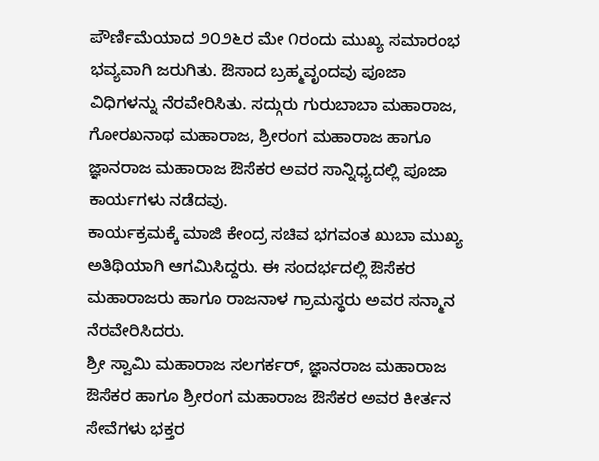ಪೌರ್ಣಿಮೆಯಾದ ೨೦೨೬ರ ಮೇ ೧ರಂದು ಮುಖ್ಯ ಸಮಾರಂಭ ಭವ್ಯವಾಗಿ ಜರುಗಿತು. ಔಸಾದ ಬ್ರಹ್ಮವೃಂದವು ಪೂಜಾ ವಿಧಿಗಳನ್ನು ನೆರವೇರಿಸಿತು. ಸದ್ಗುರು ಗುರುಬಾಬಾ ಮಹಾರಾಜ, ಗೋರಖನಾಥ ಮಹಾರಾಜ, ಶ್ರೀರಂಗ ಮಹಾರಾಜ ಹಾಗೂ ಜ್ಞಾನರಾಜ ಮಹಾರಾಜ ಔಸೆಕರ ಅವರ ಸಾನ್ನಿಧ್ಯದಲ್ಲಿ ಪೂಜಾ ಕಾರ್ಯಗಳು ನಡೆದವು.
ಕಾರ್ಯಕ್ರಮಕ್ಕೆ ಮಾಜಿ ಕೇಂದ್ರ ಸಚಿವ ಭಗವಂತ ಖುಬಾ ಮುಖ್ಯ ಅತಿಥಿಯಾಗಿ ಆಗಮಿಸಿದ್ದರು. ಈ ಸಂದರ್ಭದಲ್ಲಿ ಔಸೆಕರ ಮಹಾರಾಜರು ಹಾಗೂ ರಾಜನಾಳ ಗ್ರಾಮಸ್ಥರು ಅವರ ಸನ್ಮಾನ ನೆರವೇರಿಸಿದರು.
ಶ್ರೀ ಸ್ವಾಮಿ ಮಹಾರಾಜ ಸಲಗರ್ಕರ್, ಜ್ಞಾನರಾಜ ಮಹಾರಾಜ ಔಸೆಕರ ಹಾಗೂ ಶ್ರೀರಂಗ ಮಹಾರಾಜ ಔಸೆಕರ ಅವರ ಕೀರ್ತನ ಸೇವೆಗಳು ಭಕ್ತರ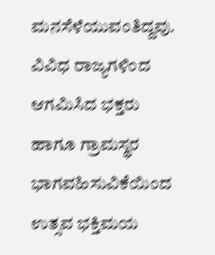ಮನಸೆಳೆಯುವಂತಿದ್ದವು.
ವಿವಿಧ ರಾಜ್ಯಗಳಿಂದ ಆಗಮಿಸಿದ ಭಕ್ತರು ಹಾಗೂ ಗ್ರಾಮಸ್ಥರ ಭಾಗವಹಿಸುವಿಕೆಯಿಂದ ಉತ್ಸವ ಭಕ್ತಿಮಯ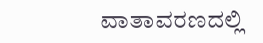ವಾತಾವರಣದಲ್ಲಿ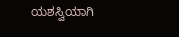ಯಶಸ್ವಿಯಾಗಿ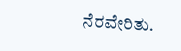ನೆರವೇರಿತು.